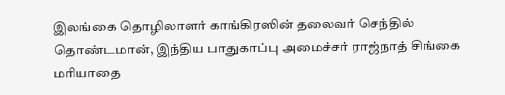இலங்கை தொழிலாளர் காங்கிரஸின் தலைவர் செந்தில் தொண்டமான், இந்திய பாதுகாப்பு அமைச்சர் ராஜ்நாத் சிங்கை மரியாதை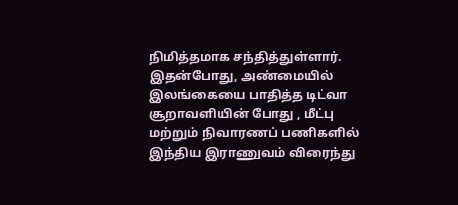நிமித்தமாக சந்தித்துள்ளார்.
இதன்போது, அண்மையில் இலங்கையை பாதித்த டிட்வா சூறாவளியின் போது , மீட்பு மற்றும் நிவாரணப் பணிகளில் இந்திய இராணுவம் விரைந்து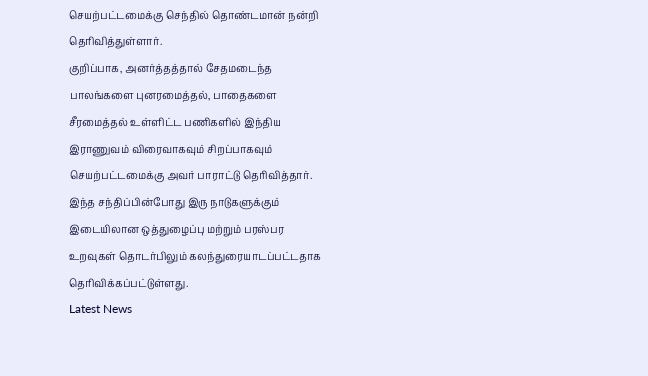செயற்பட்டமைக்கு செந்தில் தொண்டமான் நன்றி தெரிவித்துள்ளார்.
குறிப்பாக, அனர்த்தத்தால் சேதமடைந்த பாலங்களை புனரமைத்தல், பாதைகளை சீரமைத்தல் உள்ளிட்ட பணிகளில் இந்திய இராணுவம் விரைவாகவும் சிறப்பாகவும் செயற்பட்டமைக்கு அவர் பாராட்டு தெரிவித்தார்.
இந்த சந்திப்பின்போது இரு நாடுகளுக்கும் இடையிலான ஒத்துழைப்பு மற்றும் பரஸ்பர உறவுகள் தொடர்பிலும் கலந்துரையாடப்பட்டதாக தெரிவிக்கப்பட்டுள்ளது.
Latest News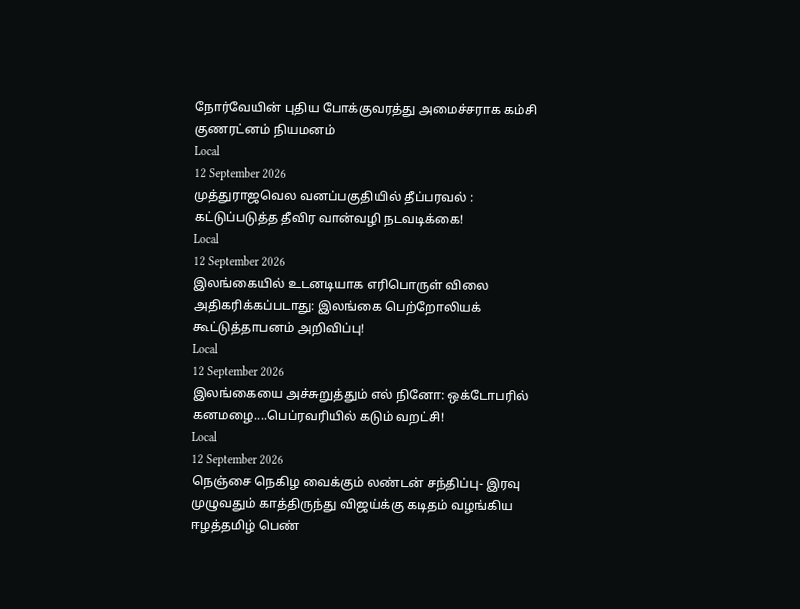நோர்வேயின் புதிய போக்குவரத்து அமைச்சராக கம்சி குணரட்னம் நியமனம்
Local
12 September 2026
முத்துராஜவெல வனப்பகுதியில் தீப்பரவல் : கட்டுப்படுத்த தீவிர வான்வழி நடவடிக்கை!
Local
12 September 2026
இலங்கையில் உடனடியாக எரிபொருள் விலை அதிகரிக்கப்படாது: இலங்கை பெற்றோலியக் கூட்டுத்தாபனம் அறிவிப்பு!
Local
12 September 2026
இலங்கையை அச்சுறுத்தும் எல் நினோ: ஒக்டோபரில் கனமழை....பெப்ரவரியில் கடும் வறட்சி!
Local
12 September 2026
நெஞ்சை நெகிழ வைக்கும் லண்டன் சந்திப்பு- இரவு முழுவதும் காத்திருந்து விஜய்க்கு கடிதம் வழங்கிய ஈழத்தமிழ் பெண்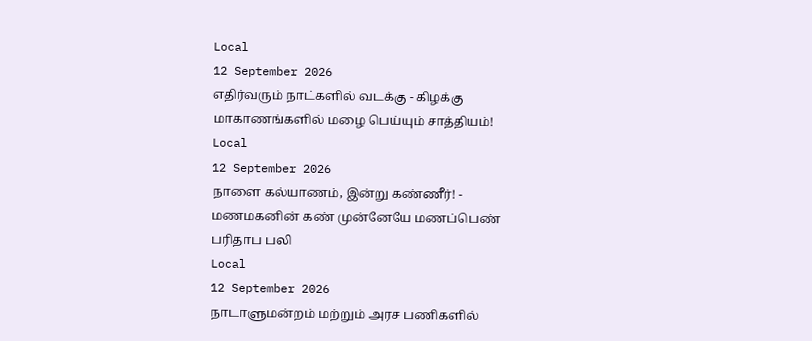Local
12 September 2026
எதிர்வரும் நாட்களில் வடக்கு - கிழக்கு மாகாணங்களில் மழை பெய்யும் சாத்தியம்!
Local
12 September 2026
நாளை கல்யாணம், இன்று கண்ணீர்! - மணமகனின் கண் முன்னேயே மணப்பெண் பரிதாப பலி
Local
12 September 2026
நாடாளுமன்றம் மற்றும் அரச பணிகளில்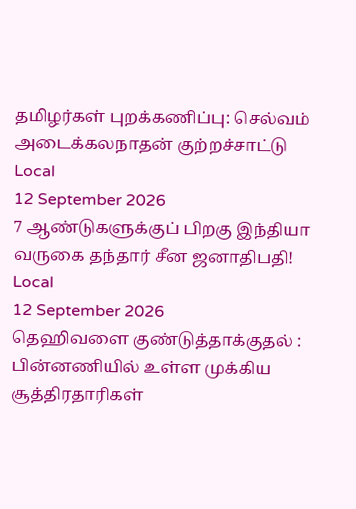தமிழர்கள் புறக்கணிப்பு: செல்வம் அடைக்கலநாதன் குற்றச்சாட்டு
Local
12 September 2026
7 ஆண்டுகளுக்குப் பிறகு இந்தியா வருகை தந்தார் சீன ஜனாதிபதி!
Local
12 September 2026
தெஹிவளை குண்டுத்தாக்குதல் : பின்னணியில் உள்ள முக்கிய சூத்திரதாரிகள்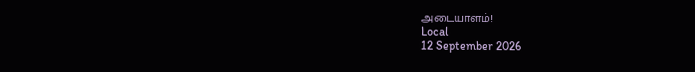அடையாளம்!
Local
12 September 2026